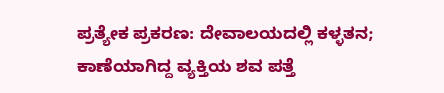ಪ್ರತ್ಯೇಕ ಪ್ರಕರಣ: ದೇವಾಲಯದಲ್ಲಿ ಕಳ್ಳತನ; ಕಾಣೆಯಾಗಿದ್ದ ವ್ಯಕ್ತಿಯ ಶವ ಪತ್ತೆ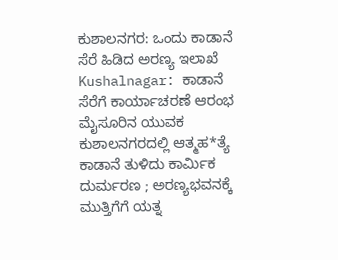ಕುಶಾಲನಗರ: ಒಂದು ಕಾಡಾನೆ ಸೆರೆ ಹಿಡಿದ ಅರಣ್ಯ ಇಲಾಖೆ
Kushalnagar: ಕಾಡಾನೆ ಸೆರೆಗೆ ಕಾರ್ಯಾಚರಣೆ ಆರಂಭ
ಮೈಸೂರಿನ ಯುವಕ ಕುಶಾಲನಗರದಲ್ಲಿ ಆತ್ಮಹ*ತ್ಯೆ
ಕಾಡಾನೆ ತುಳಿದು ಕಾರ್ಮಿಕ ದುರ್ಮರಣ ; ಅರಣ್ಯಭವನಕ್ಕೆ ಮುತ್ತಿಗೆಗೆ ಯತ್ನ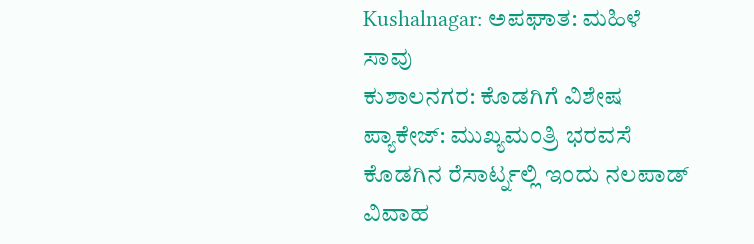Kushalnagar: ಅಪಘಾತ: ಮಹಿಳೆ ಸಾವು
ಕುಶಾಲನಗರ: ಕೊಡಗಿಗೆ ವಿಶೇಷ ಪ್ಯಾಕೇಜ್: ಮುಖ್ಯಮಂತ್ರಿ ಭರವಸೆ
ಕೊಡಗಿನ ರೆಸಾರ್ಟ್ನಲ್ಲಿ ಇಂದು ನಲಪಾಡ್ ವಿವಾಹ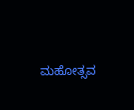ಮಹೋತ್ಸವ